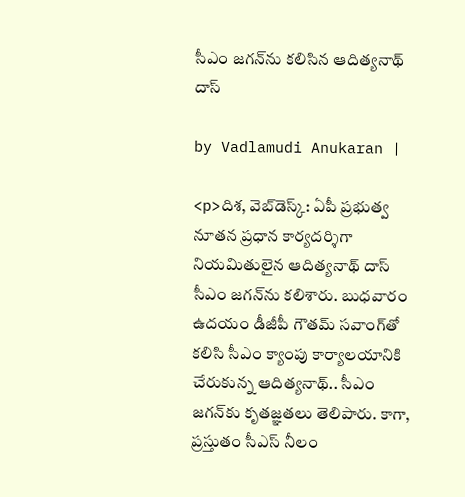సీఎం జగన్‌ను కలిసిన ఆదిత్యనాథ్ దాస్

by Vadlamudi Anukaran |

<p>దిశ, వెబ్‌డెస్క్: ఏపీ ప్రభుత్వ నూతన ప్రధాన కార్యదర్శిగా నియమితులైన ఆదిత్యనాథ్ దాస్ సీఎం జగన్‌ను కలిశారు. బుధవారం ఉదయం డీజీపీ గౌతమ్ సవాంగ్‌తో కలిసి సీఎం క్యాంపు కార్యాలయానికి చేరుకున్న ఆదిత్యనాథ్.. సీఎం జగన్‌కు క‌ృతజ్ఞతలు తెలిపారు. కాగా, ప్రస్తుతం సీఎస్ నీలం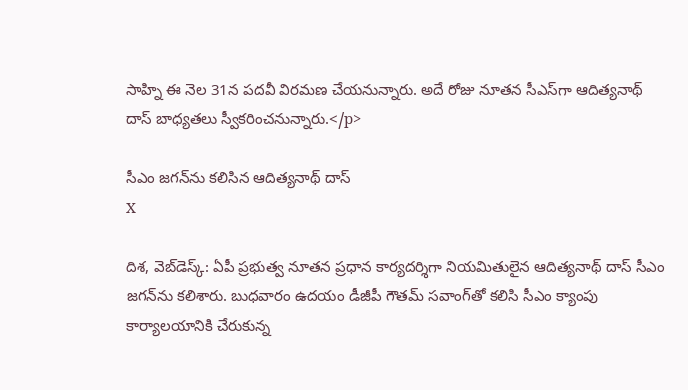సాహ్ని ఈ నెల 31న పదవీ విరమణ చేయనున్నారు. అదే రోజు నూతన సీఎస్‌గా ఆదిత్యనాథ్ దాస్ బాధ్యతలు స్వీకరించనున్నారు.</p>

సీఎం జగన్‌ను కలిసిన ఆదిత్యనాథ్ దాస్
X

దిశ, వెబ్‌డెస్క్: ఏపీ ప్రభుత్వ నూతన ప్రధాన కార్యదర్శిగా నియమితులైన ఆదిత్యనాథ్ దాస్ సీఎం జగన్‌ను కలిశారు. బుధవారం ఉదయం డీజీపీ గౌతమ్ సవాంగ్‌తో కలిసి సీఎం క్యాంపు కార్యాలయానికి చేరుకున్న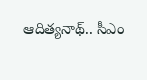ఆదిత్యనాథ్.. సీఎం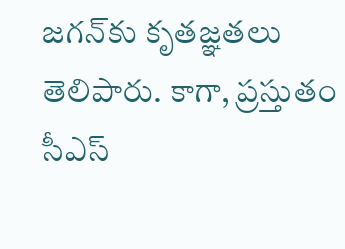జగన్‌కు క‌ృతజ్ఞతలు తెలిపారు. కాగా, ప్రస్తుతం సీఎస్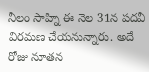నీలం సాహ్ని ఈ నెల 31న పదవీ విరమణ చేయనున్నారు. అదే రోజు నూతన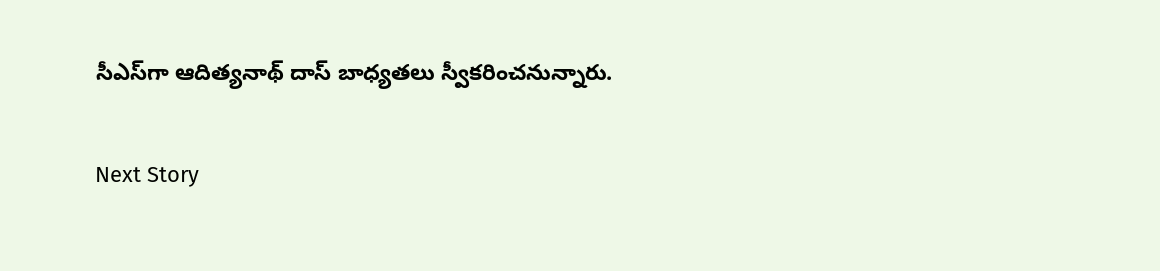సీఎస్‌గా ఆదిత్యనాథ్ దాస్ బాధ్యతలు స్వీకరించనున్నారు.

Next Story